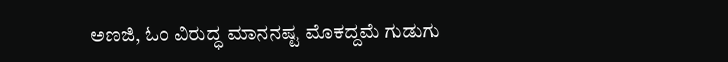ಅಣಜಿ, ಓಂ ವಿರುದ್ಧ ಮಾನನಷ್ಟ ಮೊಕದ್ದಮೆ ಗುಡುಗು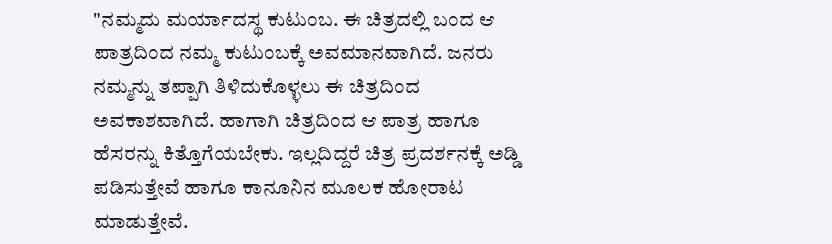"ನಮ್ಮದು ಮರ್ಯಾದಸ್ಥ ಕುಟುಂಬ. ಈ ಚಿತ್ರದಲ್ಲಿ ಬಂದ ಆ ಪಾತ್ರದಿಂದ ನಮ್ಮ ಕುಟುಂಬಕ್ಕೆ ಅವಮಾನವಾಗಿದೆ. ಜನರು ನಮ್ಮನ್ನು ತಪ್ಪಾಗಿ ತಿಳಿದುಕೊಳ್ಳಲು ಈ ಚಿತ್ರದಿಂದ ಅವಕಾಶವಾಗಿದೆ. ಹಾಗಾಗಿ ಚಿತ್ರದಿಂದ ಆ ಪಾತ್ರ ಹಾಗೂ ಹೆಸರನ್ನು ಕಿತ್ತೊಗೆಯಬೇಕು. ಇಲ್ಲದಿದ್ದರೆ ಚಿತ್ರ ಪ್ರದರ್ಶನಕ್ಕೆ ಅಡ್ಡಿ ಪಡಿಸುತ್ತೇವೆ ಹಾಗೂ ಕಾನೂನಿನ ಮೂಲಕ ಹೋರಾಟ ಮಾಡುತ್ತೇವೆ.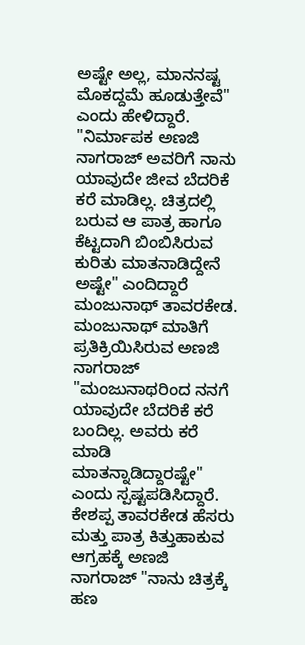ಅಷ್ಟೇ ಅಲ್ಲ, ಮಾನನಷ್ಟ ಮೊಕದ್ದಮೆ ಹೂಡುತ್ತೇವೆ" ಎಂದು ಹೇಳಿದ್ದಾರೆ.
"ನಿರ್ಮಾಪಕ ಅಣಜಿ ನಾಗರಾಜ್ ಅವರಿಗೆ ನಾನು ಯಾವುದೇ ಜೀವ ಬೆದರಿಕೆ ಕರೆ ಮಾಡಿಲ್ಲ. ಚಿತ್ರದಲ್ಲಿ ಬರುವ ಆ ಪಾತ್ರ ಹಾಗೂ ಕೆಟ್ಟದಾಗಿ ಬಿಂಬಿಸಿರುವ ಕುರಿತು ಮಾತನಾಡಿದ್ದೇನೆ ಅಷ್ಟೇ" ಎಂದಿದ್ದಾರೆ ಮಂಜುನಾಥ್ ತಾವರಕೇಡ. ಮಂಜುನಾಥ್ ಮಾತಿಗೆ ಪ್ರತಿಕ್ರಿಯಿಸಿರುವ ಅಣಜಿ ನಾಗರಾಜ್ "ಮಂಜುನಾಥರಿಂದ ನನಗೆ ಯಾವುದೇ ಬೆದರಿಕೆ ಕರೆ ಬಂದಿಲ್ಲ. ಅವರು ಕರೆ ಮಾಡಿ ಮಾತನ್ನಾಡಿದ್ದಾರಷ್ಟೇ" ಎಂದು ಸ್ಪಷ್ಟಪಡಿಸಿದ್ದಾರೆ.
ಕೇಶಪ್ಪ ತಾವರಕೇಡ ಹೆಸರು ಮತ್ತು ಪಾತ್ರ ಕಿತ್ತುಹಾಕುವ ಆಗ್ರಹಕ್ಕೆ ಅಣಜಿ ನಾಗರಾಜ್ "ನಾನು ಚಿತ್ರಕ್ಕೆ ಹಣ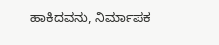ಹಾಕಿದವನು, ನಿರ್ಮಾಪಕ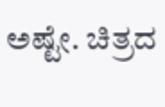ಅಷ್ಟೇ. ಚಿತ್ರದ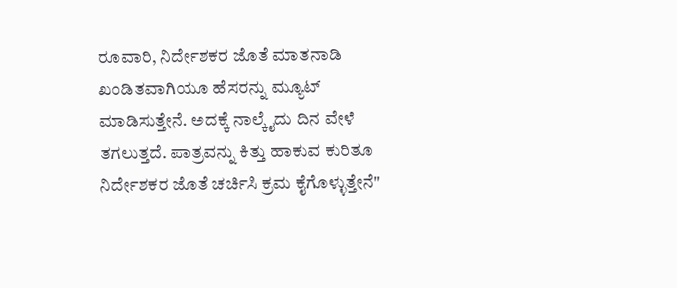ರೂವಾರಿ, ನಿರ್ದೇಶಕರ ಜೊತೆ ಮಾತನಾಡಿ ಖಂಡಿತವಾಗಿಯೂ ಹೆಸರನ್ನು ಮ್ಯೂಟ್ ಮಾಡಿಸುತ್ತೇನೆ. ಅದಕ್ಕೆ ನಾಲ್ಕೈದು ದಿನ ವೇಳೆ ತಗಲುತ್ತದೆ. ಪಾತ್ರವನ್ನು ಕಿತ್ತು ಹಾಕುವ ಕುರಿತೂ ನಿರ್ದೇಶಕರ ಜೊತೆ ಚರ್ಚಿಸಿ ಕ್ರಮ ಕೈಗೊಳ್ಳುತ್ತೇನೆ"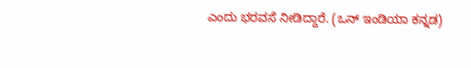ಎಂದು ಭರವಸೆ ನೀಡಿದ್ದಾರೆ. (ಒನ್ ಇಂಡಿಯಾ ಕನ್ನಡ)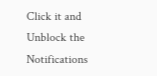Click it and Unblock the Notifications